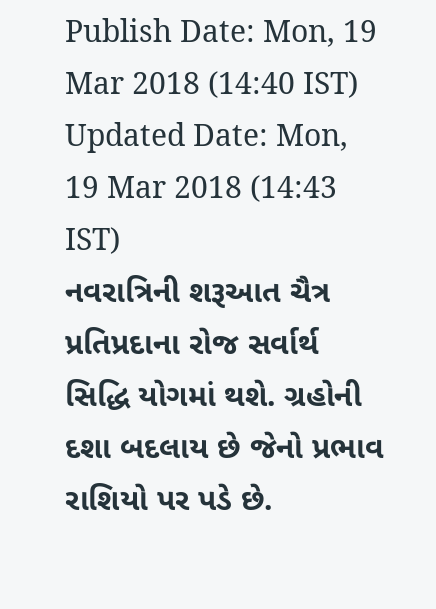Publish Date: Mon, 19 Mar 2018 (14:40 IST)
Updated Date: Mon, 19 Mar 2018 (14:43 IST)
નવરાત્રિની શરૂઆત ચૈત્ર પ્રતિપ્રદાના રોજ સર્વાર્થ સિદ્ધિ યોગમાં થશે. ગ્રહોની દશા બદલાય છે જેનો પ્રભાવ રાશિયો પર પડે છે.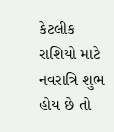કેટલીક રાશિયો માટે નવરાત્રિ શુભ હોય છે તો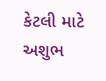કેટલી માટે અશુભ